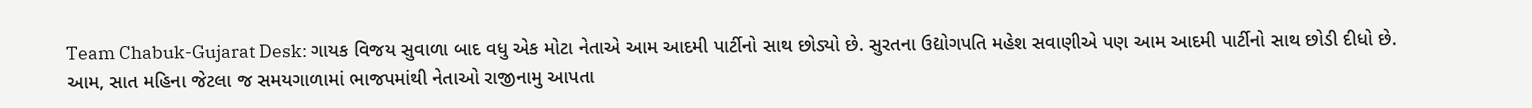Team Chabuk-Gujarat Desk: ગાયક વિજય સુવાળા બાદ વધુ એક મોટા નેતાએ આમ આદમી પાર્ટીનો સાથ છોડ્યો છે. સુરતના ઉદ્યોગપતિ મહેશ સવાણીએ પણ આમ આદમી પાર્ટીનો સાથ છોડી દીધો છે. આમ, સાત મહિના જેટલા જ સમયગાળામાં ભાજપમાંથી નેતાઓ રાજીનામુ આપતા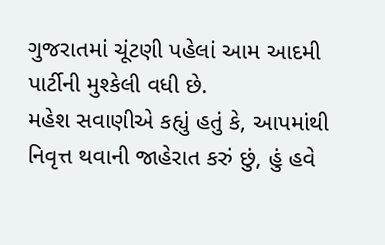ગુજરાતમાં ચૂંટણી પહેલાં આમ આદમી પાર્ટીની મુશ્કેલી વધી છે.
મહેશ સવાણીએ કહ્યું હતું કે, આપમાંથી નિવૃત્ત થવાની જાહેરાત કરું છું, હું હવે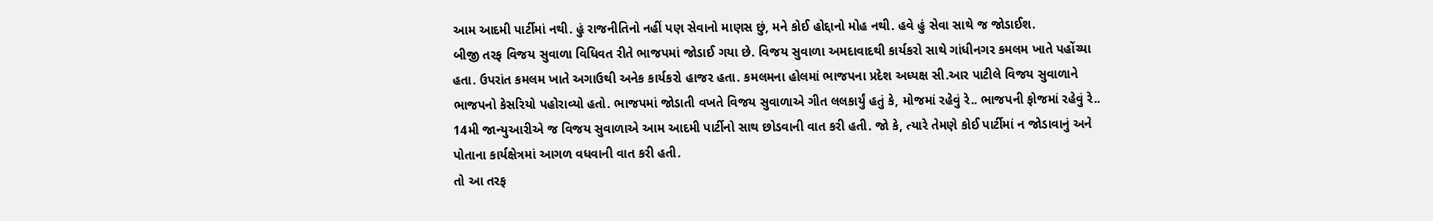આમ આદમી પાર્ટીમાં નથી. હું રાજનીતિનો નહીં પણ સેવાનો માણસ છું, મને કોઈ હોદ્દાનો મોહ નથી. હવે હું સેવા સાથે જ જોડાઈશ.
બીજી તરફ વિજય સુવાળા વિધિવત રીતે ભાજપમાં જોડાઈ ગયા છે. વિજય સુવાળા અમદાવાદથી કાર્યકરો સાથે ગાંધીનગર કમલમ ખાતે પહોંચ્યા હતા. ઉપરાંત કમલમ ખાતે અગાઉથી અનેક કાર્યકરો હાજર હતા. કમલમના હોલમાં ભાજપના પ્રદેશ અધ્યક્ષ સી.આર પાટીલે વિજય સુવાળાને ભાજપનો કેસરિયો પહોરાવ્યો હતો. ભાજપમાં જોડાતી વખતે વિજય સુવાળાએ ગીત લલકાર્યું હતું કે, મોજમાં રહેવું રે.. ભાજપની ફોજમાં રહેવું રે..
14મી જાન્યુઆરીએ જ વિજય સુવાળાએ આમ આદમી પાર્ટીનો સાથ છોડવાની વાત કરી હતી. જો કે, ત્યારે તેમણે કોઈ પાર્ટીમાં ન જોડાવાનું અને પોતાના કાર્યક્ષેત્રમાં આગળ વધવાની વાત કરી હતી.
તો આ તરફ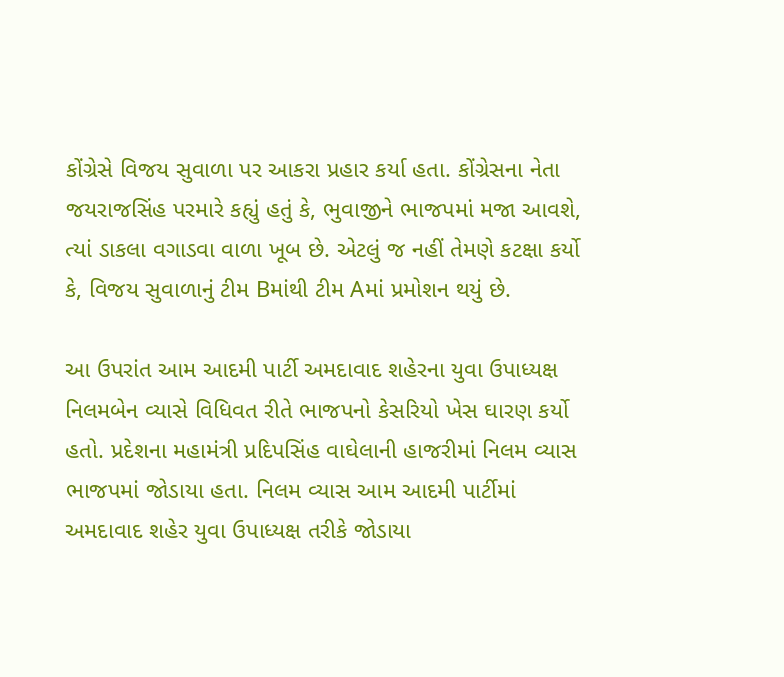કોંગ્રેસે વિજય સુવાળા પર આકરા પ્રહાર કર્યા હતા. કોંગ્રેસના નેતા જયરાજસિંહ પરમારે કહ્યું હતું કે, ભુવાજીને ભાજપમાં મજા આવશે, ત્યાં ડાકલા વગાડવા વાળા ખૂબ છે. એટલું જ નહીં તેમણે કટક્ષા કર્યો કે, વિજય સુવાળાનું ટીમ Bમાંથી ટીમ Aમાં પ્રમોશન થયું છે.

આ ઉપરાંત આમ આદમી પાર્ટી અમદાવાદ શહેરના યુવા ઉપાધ્યક્ષ નિલમબેન વ્યાસે વિધિવત રીતે ભાજપનો કેસરિયો ખેસ ઘારણ કર્યો હતો. પ્રદેશના મહામંત્રી પ્રદિપસિંહ વાઘેલાની હાજરીમાં નિલમ વ્યાસ ભાજપમાં જોડાયા હતા. નિલમ વ્યાસ આમ આદમી પાર્ટીમાં અમદાવાદ શહેર યુવા ઉપાધ્યક્ષ તરીકે જોડાયા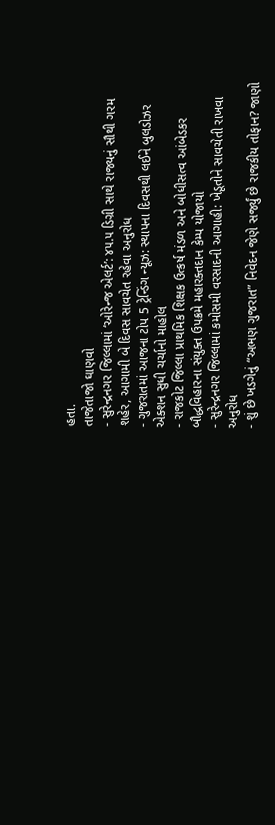હતા.
તાજેતાજો ઘાણવો
- સુરેન્દ્રનગર જિલ્લામાં ‘ઓરેન્જ એલર્ટ’: ૪૫.૫ ડિગ્રી સાથે રાજ્યનું સૌથી ગરમ શહેર, આગામી બે દિવસ સાવચેત રહેવા અનુરોધ
- ગુજરાતમાં આજના ટોપ 5 ટ્રેન્ડિંગ ન્યૂઝ: સ્થાપના દિવસથી લઈને બુલડોઝર એક્શન સુધી ચર્ચાનો માહોલ
- રાજકોટ જિલ્લા પ્રાથમિક શિક્ષક ઉત્કર્ષ મંડળ અને બોધીસત્વ આંબેડકર બૌદ્ધવિહારના સંયુક્ત ઉપક્રમે મહારક્તદાન કેમ્પ યોજાયો
- સુરેન્દ્રનગર જિલ્લામાં કમોસમી વરસાદની આગાહી: ખેડૂતોને સાવચેતી રાખવા અનુરોધ
- શું છે ખડગેનું “અભણ ગુજરાત” નિવેદન જેણે સર્જ્યું છે રાજકીય તોફાન? જાણો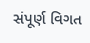સંપૂર્ણ વિગત